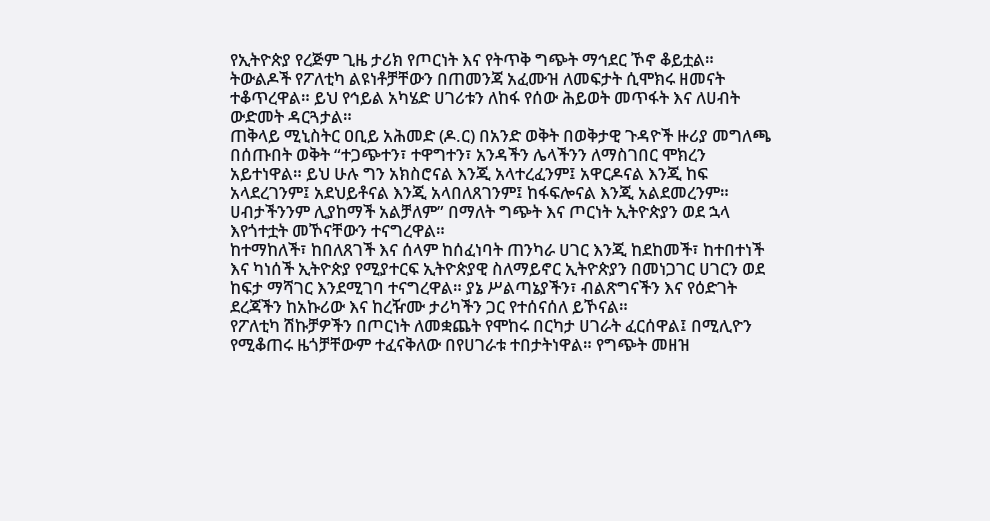የኢትዮጵያ የረጅም ጊዜ ታሪክ የጦርነት እና የትጥቅ ግጭት ማኅደር ኾኖ ቆይቷል። ትውልዶች የፖለቲካ ልዩነቶቻቸውን በጠመንጃ አፈሙዝ ለመፍታት ሲሞክሩ ዘመናት ተቆጥረዋል። ይህ የኅይል አካሄድ ሀገሪቱን ለከፋ የሰው ሕይወት መጥፋት እና ለሀብት ውድመት ዳርጓታል።
ጠቅላይ ሚኒስትር ዐቢይ አሕመድ (ዶ.ር) በአንድ ወቅት በወቅታዊ ጉዳዮች ዙሪያ መግለጫ በሰጡበት ወቅት “ተጋጭተን፣ ተዋግተን፣ አንዳችን ሌላችንን ለማስገበር ሞክረን አይተነዋል። ይህ ሁሉ ግን አክስሮናል እንጂ አላተረፈንም፤ አዋርዶናል እንጂ ከፍ አላደረገንም፤ አደህይቶናል እንጂ አላበለጸገንም፤ ከፋፍሎናል እንጂ አልደመረንም። ሀብታችንንም ሊያከማች አልቻለም” በማለት ግጭት እና ጦርነት ኢትዮጵያን ወደ ኋላ እየጎተቷት መኾናቸውን ተናግረዋል።
ከተማከለች፣ ከበለጸገች እና ሰላም ከሰፈነባት ጠንካራ ሀገር እንጂ ከደከመች፣ ከተበተነች እና ካነሰች ኢትዮጵያ የሚያተርፍ ኢትዮጵያዊ ስለማይኖር ኢትዮጵያን በመነጋገር ሀገርን ወደ ከፍታ ማሻገር እንደሚገባ ተናግረዋል። ያኔ ሥልጣኔያችን፣ ብልጽግናችን እና የዕድገት ደረጃችን ከአኩሪው እና ከረዥሙ ታሪካችን ጋር የተሰናሰለ ይኾናል።
የፖለቲካ ሽኩቻዎችን በጦርነት ለመቋጨት የሞከሩ በርካታ ሀገራት ፈርሰዋል፤ በሚሊዮን የሚቆጠሩ ዜጎቻቸውም ተፈናቅለው በየሀገራቱ ተበታትነዋል። የግጭት መዘዝ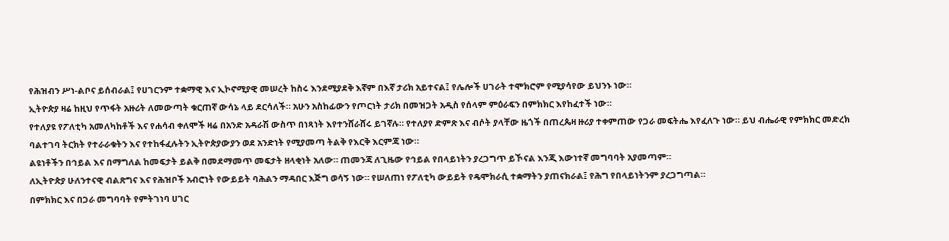የሕዝብን ሥነ-ልቦና ይሰብራል፤ የሀገርንም ተቋማዊ እና ኢኮኖሚያዊ መሠረት ከስሩ እንደሚያደቅ እኛም በእኛ ታሪክ አይተናል፤ የሌሎች ሀገራት ተሞክሮም የሚያሳየው ይህንኑ ነው።
ኢትዮጵያ ዛሬ ከዚህ የጥፋት አዙሪት ለመውጣት ቁርጠኛ ውሳኔ ላይ ደርሳለች። አሁን አስከፊውን የጦርነት ታሪክ በመዝጋት አዲስ የሰላም ምዕራፍን በምክክር እየከፈተች ነው።
የተለያዩ የፖለቲካ አመለካከቶች እና የሐሳብ ቀለሞች ዛሬ በአንድ አዳራሽ ውስጥ በነጻነት እየተንሸራሸሩ ይገኛሉ። የተለያየ ድምጽ እና ብሶት ያላቸው ዜጎች በጠረጴዛ ዙሪያ ተቀምጠው የጋራ መፍትሔ እየፈለጉ ነው። ይህ ብሔራዊ የምክክር መድረክ ባልተገባ ትርክት የተራራቁትን እና የተከፋፈሉትን ኢትዮጵያውያን ወደ አንድነት የሚያመጣ ትልቅ የእርቅ እርምጃ ነው።
ልዩነቶችን በኅይል እና በማግለል ከመፍታት ይልቅ በመደማመጥ መፍታት ዘላቂነት አለው። ጠመንጃ ለጊዜው የኅይል የበላይነትን ያረጋግጥ ይኾናል እንጂ እውነተኛ መግባባት አያመጣም።
ለኢትዮጵያ ሁለንተናዊ ብልጽግና እና የሕዝቦች አብሮነት የውይይት ባሕልን ማዳበር እጅግ ወሳኝ ነው። የሠለጠነ የፖለቲካ ውይይት የዴሞክራሲ ተቋማትን ያጠናክራል፤ የሕግ የበላይነትንም ያረጋግጣል።
በምክክር እና በጋራ መግባባት የምትገነባ ሀገር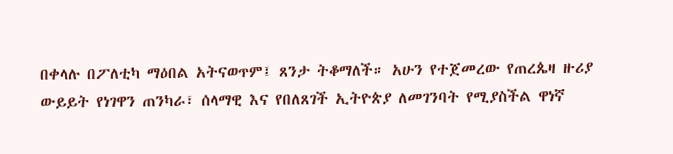በቀላሉ በፖለቲካ ማዕበል አትናወጥም፤ ጸንታ ትቆማለች። አሁን የተጀመረው የጠረጴዛ ዙሪያ ውይይት የነገዋን ጠንካራ፣ ሰላማዊ እና የበለጸገች ኢትዮጵያ ለመገንባት የሚያስችል ዋነኛ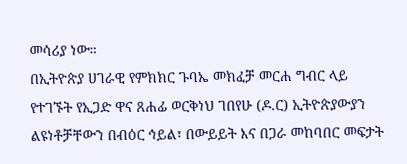መሳሪያ ነው።
በኢትዮጵያ ሀገራዊ የምክክር ጉባኤ መክፈቻ መርሐ ግብር ላይ የተገኙት የኢጋድ ዋና ጸሐፊ ወርቅነህ ገበየሁ (ዶ.ር) ኢትዮጵያውያን ልዩነቶቻቸውን በብዕር ኅይል፣ በውይይት እና በጋራ መከባበር መፍታት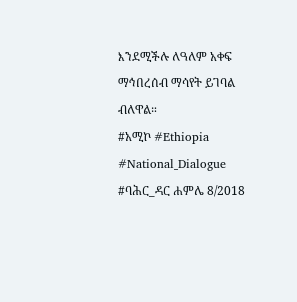እንደሚችሉ ለዓለም አቀፍ ማኅበረሰብ ማሳየት ይገባል ብለዋል።
#አሚኮ #Ethiopia #National_Dialogue
#ባሕር_ዳር ሐምሌ 8/2018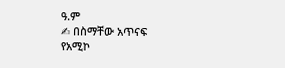ዓ.ም
✍ በስማቸው አጥናፍ
የአሚኮ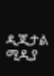ዲጂታል ሚዲያ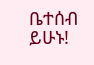ቤተሰብ ይሁኑ!